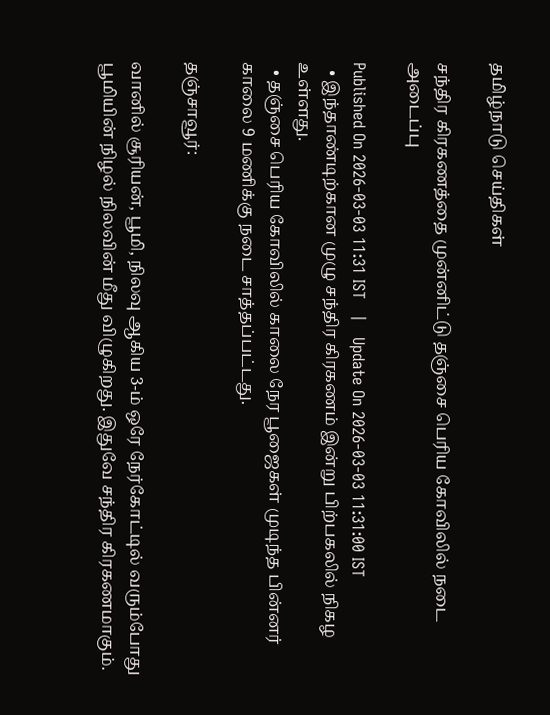தமிழ்நாடு செய்திகள்

சந்திர கிரகணத்தை முன்னிட்டு தஞ்சை பெரிய கோவிலில் நடை அடைப்பு

Published On 2026-03-03 11:31 IST   |   Update On 2026-03-03 11:31:00 IST
  • இந்தாண்டிற்கான முழு சந்திர கிரகணம் இன்று பிற்பகலில் நிகழ உள்ளது.
  • தஞ்சை பெரிய கோவிலில் காலை நேர பூஜைகள் முடிந்த பின்னர் காலை 9 மணிக்கு நடை சாத்தப்பட்டது.

தஞ்சாவூர்:

வானில் சூரியன், பூமி, நிலவு ஆகிய 3-ம் ஒரே நேர்கோட்டில் வரும்போது பூமியின் நிழல் நிலவின் மீது விழுகிறது. இதுவே சந்திர கிரகணமாகும்.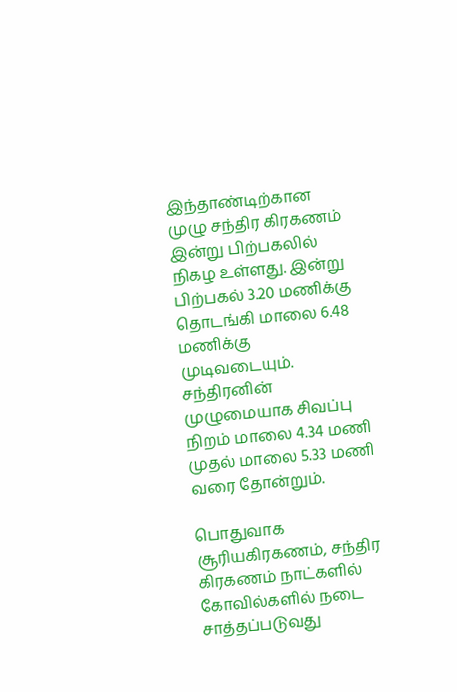இந்தாண்டிற்கான முழு சந்திர கிரகணம் இன்று பிற்பகலில் நிகழ உள்ளது. இன்று பிற்பகல் 3.20 மணிக்கு தொடங்கி மாலை 6.48 மணிக்கு முடிவடையும். சந்திரனின் முழுமையாக சிவப்பு நிறம் மாலை 4.34 மணி முதல் மாலை 5.33 மணி வரை தோன்றும்.

பொதுவாக சூரியகிரகணம், சந்திர கிரகணம் நாட்களில் கோவில்களில் நடை சாத்தப்படுவது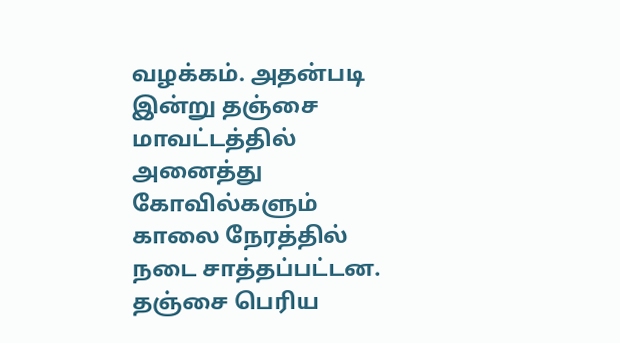வழக்கம். அதன்படி இன்று தஞ்சை மாவட்டத்தில் அனைத்து கோவில்களும் காலை நேரத்தில் நடை சாத்தப்பட்டன. தஞ்சை பெரிய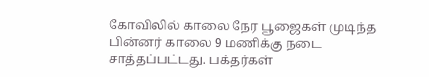கோவிலில் காலை நேர பூஜைகள் முடிந்த பின்னர் காலை 9 மணிக்கு நடை சாத்தப்பட்டது. பக்தர்கள்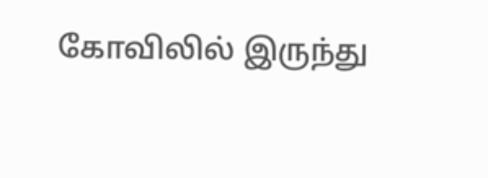கோவிலில் இருந்து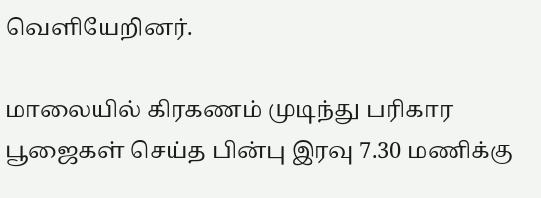வெளியேறினர்.

மாலையில் கிரகணம் முடிந்து பரிகார பூஜைகள் செய்த பின்பு இரவு 7.30 மணிக்கு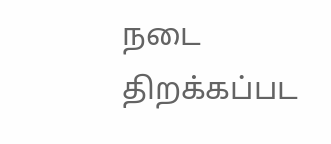நடை திறக்கப்பட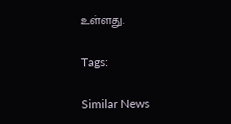உள்ளது.

Tags:

Similar News